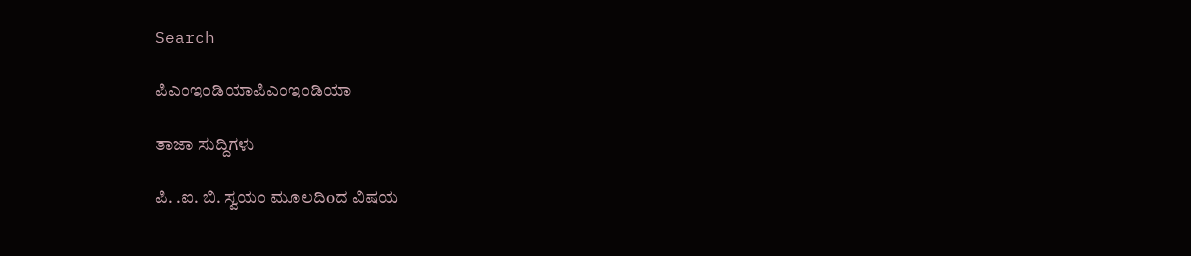Search

ಪಿಎಂಇಂಡಿಯಾಪಿಎಂಇಂಡಿಯಾ

ತಾಜಾ ಸುದ್ದಿಗಳು

ಪಿ. .ಐ. ಬಿ. ಸ್ವಯಂ ಮೂಲದಿoದ ವಿಷಯ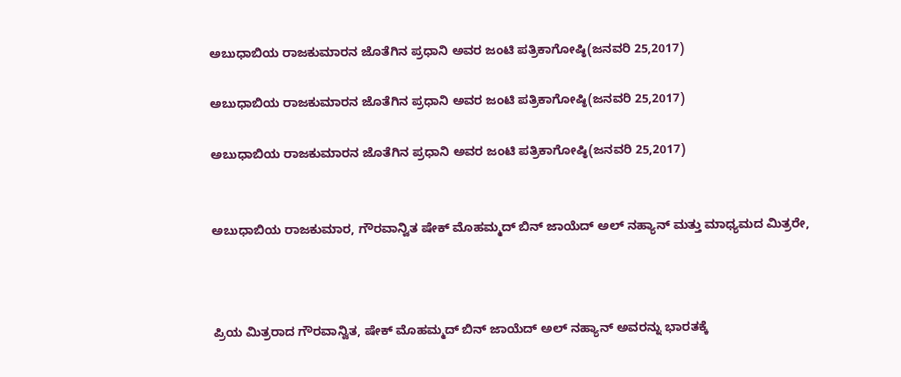ಅಬುಧಾಬಿಯ ರಾಜಕುಮಾರನ ಜೊತೆಗಿನ ಪ್ರಧಾನಿ ಅವರ ಜಂಟಿ ಪತ್ರಿಕಾಗೋಷ್ಠಿ(ಜನವರಿ 25,2017)

ಅಬುಧಾಬಿಯ ರಾಜಕುಮಾರನ ಜೊತೆಗಿನ ಪ್ರಧಾನಿ ಅವರ ಜಂಟಿ ಪತ್ರಿಕಾಗೋಷ್ಠಿ(ಜನವರಿ 25,2017)

ಅಬುಧಾಬಿಯ ರಾಜಕುಮಾರನ ಜೊತೆಗಿನ ಪ್ರಧಾನಿ ಅವರ ಜಂಟಿ ಪತ್ರಿಕಾಗೋಷ್ಠಿ(ಜನವರಿ 25,2017)


ಅಬುಧಾಬಿಯ ರಾಜಕುಮಾರ, ಗೌರವಾನ್ವಿತ ಷೇಕ್ ಮೊಹಮ್ಮದ್ ಬಿನ್ ಜಾಯೆದ್ ಅಲ್ ನಹ್ಯಾನ್ ಮತ್ತು ಮಾಧ್ಯಮದ ಮಿತ್ರರೇ,



ಪ್ರಿಯ ಮಿತ್ರರಾದ ಗೌರವಾನ್ವಿತ, ಷೇಕ್ ಮೊಹಮ್ಮದ್ ಬಿನ್ ಜಾಯೆದ್ ಅಲ್ ನಹ್ಯಾನ್ ಅವರನ್ನು ಭಾರತಕ್ಕೆ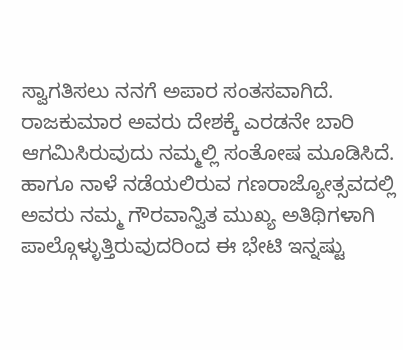ಸ್ವಾಗತಿಸಲು ನನಗೆ ಅಪಾರ ಸಂತಸವಾಗಿದೆ. ರಾಜಕುಮಾರ ಅವರು ದೇಶಕ್ಕೆ ಎರಡನೇ ಬಾರಿ ಆಗಮಿಸಿರುವುದು ನಮ್ಮಲ್ಲಿ ಸಂತೋಷ ಮೂಡಿಸಿದೆ. ಹಾಗೂ ನಾಳೆ ನಡೆಯಲಿರುವ ಗಣರಾಜ್ಯೋತ್ಸವದಲ್ಲಿ ಅವರು ನಮ್ಮ ಗೌರವಾನ್ವಿತ ಮುಖ್ಯ ಅತಿಥಿಗಳಾಗಿ ಪಾಲ್ಗೊಳ್ಳುತ್ತಿರುವುದರಿಂದ ಈ ಭೇಟಿ ಇನ್ನಷ್ಟು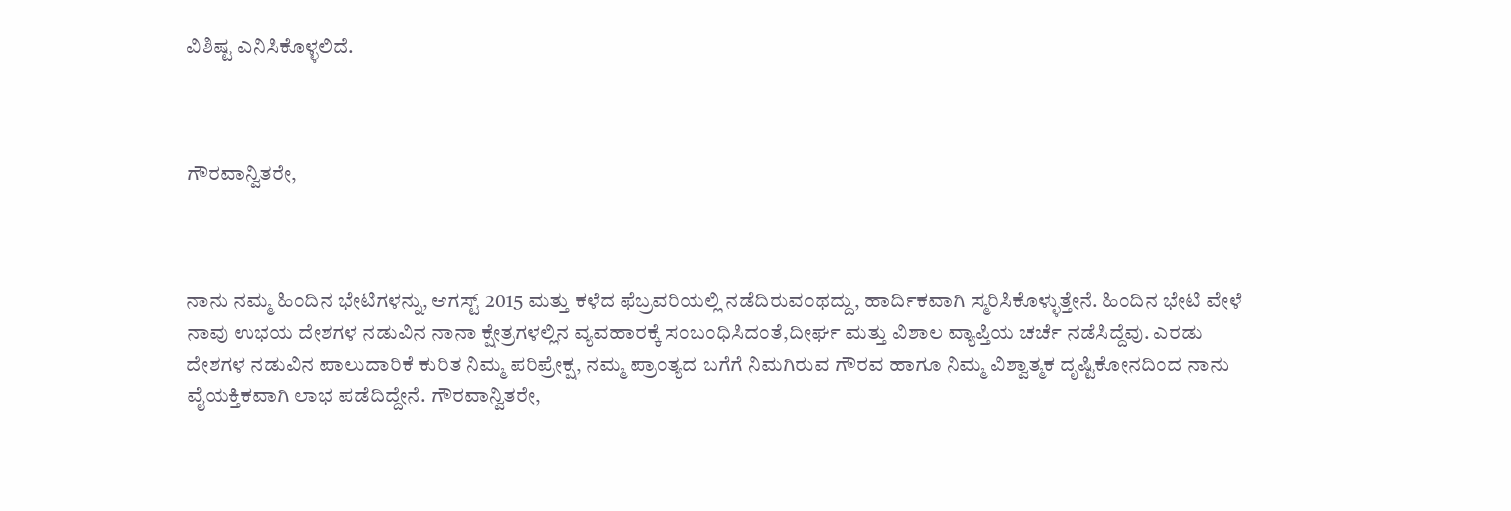ವಿಶಿಷ್ಟ ಎನಿಸಿಕೊಳ್ಳಲಿದೆ.



ಗೌರವಾನ್ವಿತರೇ,



ನಾನು ನಮ್ಮ ಹಿಂದಿನ ಭೇಟಿಗಳನ್ನು, ಆಗಸ್ಟ್ 2015 ಮತ್ತು ಕಳೆದ ಫೆಬ್ರವರಿಯಲ್ಲಿ ನಡೆದಿರುವಂಥದ್ದು, ಹಾರ್ದಿಕವಾಗಿ ಸ್ಮರಿಸಿಕೊಳ್ಳುತ್ತೇನೆ. ಹಿಂದಿನ ಭೇಟಿ ವೇಳೆ ನಾವು ಉಭಯ ದೇಶಗಳ ನಡುವಿನ ನಾನಾ ಕ್ಷೇತ್ರಗಳಲ್ಲಿನ ವ್ಯವಹಾರಕ್ಕೆ ಸಂಬಂಧಿಸಿದಂತೆ,ದೀರ್ಘ ಮತ್ತು ವಿಶಾಲ ವ್ಯಾಪ್ತಿಯ ಚರ್ಚೆ ನಡೆಸಿದ್ದೆವು. ಎರಡು ದೇಶಗಳ ನಡುವಿನ ಪಾಲುದಾರಿಕೆ ಕುರಿತ ನಿಮ್ಮ ಪರಿಪ್ರೇಕ್ಷ, ನಮ್ಮ ಪ್ರಾಂತ್ಯದ ಬಗೆಗೆ ನಿಮಗಿರುವ ಗೌರವ ಹಾಗೂ ನಿಮ್ಮ ವಿಶ್ವಾತ್ಮಕ ದೃಷ್ಟಿಕೋನದಿಂದ ನಾನು ವೈಯಕ್ತಿಕವಾಗಿ ಲಾಭ ಪಡೆದಿದ್ದೇನೆ. ಗೌರವಾನ್ವಿತರೇ,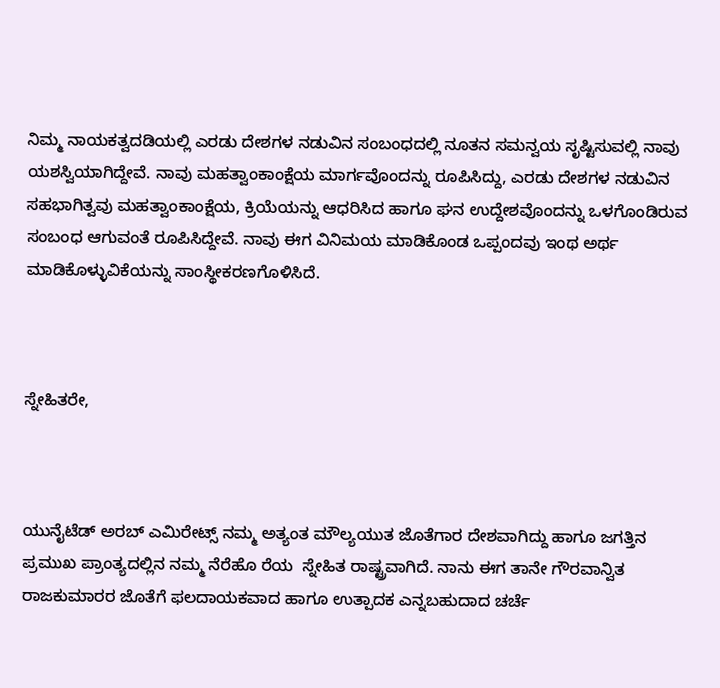ನಿಮ್ಮ ನಾಯಕತ್ವದಡಿಯಲ್ಲಿ ಎರಡು ದೇಶಗಳ ನಡುವಿನ ಸಂಬಂಧದಲ್ಲಿ ನೂತನ ಸಮನ್ವಯ ಸೃಷ್ಟಿಸುವಲ್ಲಿ ನಾವು ಯಶಸ್ವಿಯಾಗಿದ್ದೇವೆ. ನಾವು ಮಹತ್ವಾಂಕಾಂಕ್ಷೆಯ ಮಾರ್ಗವೊಂದನ್ನು ರೂಪಿಸಿದ್ದು, ಎರಡು ದೇಶಗಳ ನಡುವಿನ ಸಹಭಾಗಿತ್ವವು ಮಹತ್ವಾಂಕಾಂಕ್ಷೆಯ, ಕ್ರಿಯೆಯನ್ನು ಆಧರಿಸಿದ ಹಾಗೂ ಘನ ಉದ್ದೇಶವೊಂದನ್ನು ಒಳಗೊಂಡಿರುವ ಸಂಬಂಧ ಆಗುವಂತೆ ರೂಪಿಸಿದ್ದೇವೆ. ನಾವು ಈಗ ವಿನಿಮಯ ಮಾಡಿಕೊಂಡ ಒಪ್ಪಂದವು ಇಂಥ ಅರ್ಥ ಮಾಡಿಕೊಳ್ಳುವಿಕೆಯನ್ನು ಸಾಂಸ್ಥೀಕರಣಗೊಳಿಸಿದೆ.



ಸ್ನೇಹಿತರೇ,



ಯುನೈಟೆಡ್ ಅರಬ್ ಎಮಿರೇಟ್ಸ್ ನಮ್ಮ ಅತ್ಯಂತ ಮೌಲ್ಯಯುತ ಜೊತೆಗಾರ ದೇಶವಾಗಿದ್ದು ಹಾಗೂ ಜಗತ್ತಿನ ಪ್ರಮುಖ ಪ್ರಾಂತ್ಯದಲ್ಲಿನ ನಮ್ಮ ನೆರೆಹೊ ರೆಯ  ಸ್ನೇಹಿತ ರಾಷ್ಟ್ರವಾಗಿದೆ. ನಾನು ಈಗ ತಾನೇ ಗೌರವಾನ್ವಿತ ರಾಜಕುಮಾರರ ಜೊತೆಗೆ ಫಲದಾಯಕವಾದ ಹಾಗೂ ಉತ್ಪಾದಕ ಎನ್ನಬಹುದಾದ ಚರ್ಚೆ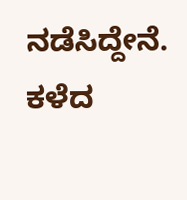ನಡೆಸಿದ್ದೇನೆ. ಕಳೆದ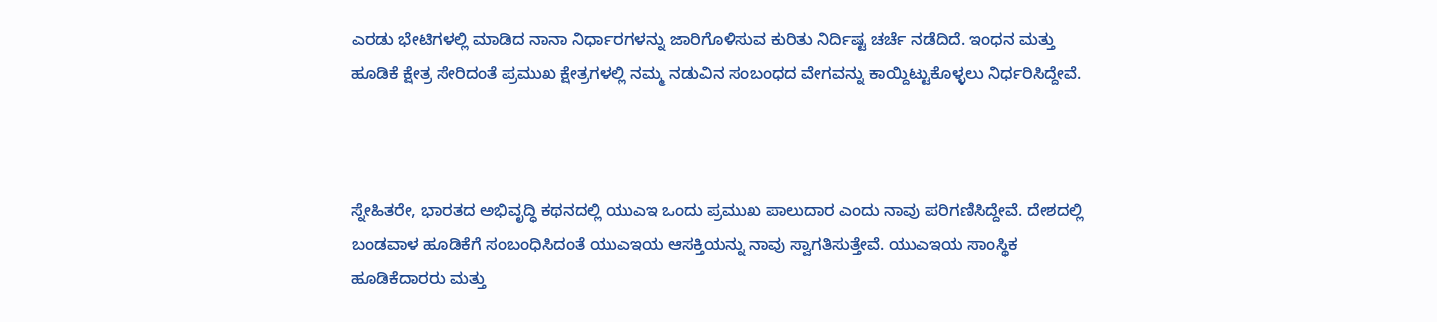ಎರಡು ಭೇಟಿಗಳಲ್ಲಿ ಮಾಡಿದ ನಾನಾ ನಿರ್ಧಾರಗಳನ್ನು ಜಾರಿಗೊಳಿಸುವ ಕುರಿತು ನಿರ್ದಿಷ್ಟ ಚರ್ಚೆ ನಡೆದಿದೆ. ಇಂಧನ ಮತ್ತು ಹೂಡಿಕೆ ಕ್ಷೇತ್ರ ಸೇರಿದಂತೆ ಪ್ರಮುಖ ಕ್ಷೇತ್ರಗಳಲ್ಲಿ ನಮ್ಮ ನಡುವಿನ ಸಂಬಂಧದ ವೇಗವನ್ನು ಕಾಯ್ದಿಟ್ಟುಕೊಳ್ಳಲು ನಿರ್ಧರಿಸಿದ್ದೇವೆ.



ಸ್ನೇಹಿತರೇ, ಭಾರತದ ಅಭಿವೃದ್ಧಿ ಕಥನದಲ್ಲಿ ಯುಎಇ ಒಂದು ಪ್ರಮುಖ ಪಾಲುದಾರ ಎಂದು ನಾವು ಪರಿಗಣಿಸಿದ್ದೇವೆ. ದೇಶದಲ್ಲಿ ಬಂಡವಾಳ ಹೂಡಿಕೆಗೆ ಸಂಬಂಧಿಸಿದಂತೆ ಯುಎಇಯ ಆಸಕ್ತಿಯನ್ನು ನಾವು ಸ್ವಾಗತಿಸುತ್ತೇವೆ. ಯುಎಇಯ ಸಾಂಸ್ಥಿಕ ಹೂಡಿಕೆದಾರರು ಮತ್ತು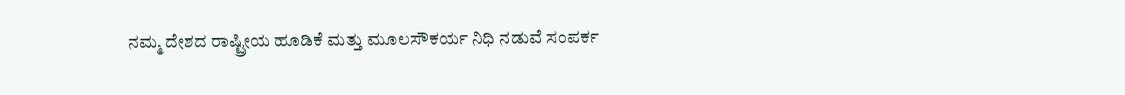ನಮ್ಮ ದೇಶದ ರಾಷ್ಟ್ರೀಯ ಹೂಡಿಕೆ ಮತ್ತು ಮೂಲಸೌಕರ್ಯ ನಿಧಿ ನಡುವೆ ಸಂಪರ್ಕ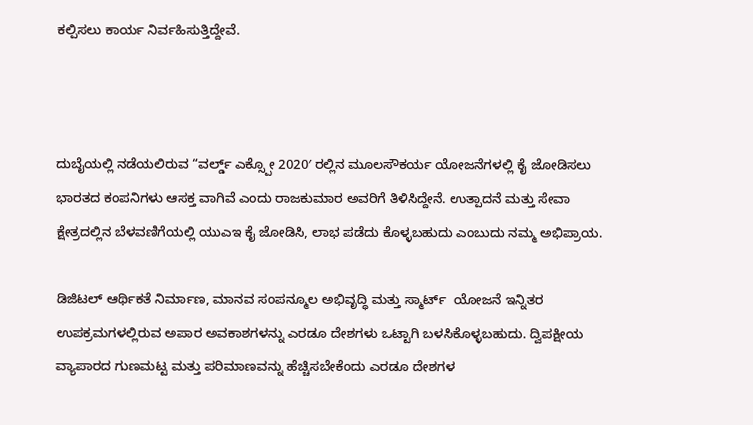ಕಲ್ಪಿಸಲು ಕಾರ್ಯ ನಿರ್ವಹಿಸುತ್ತಿದ್ದೇವೆ.



ದುಬೈಯಲ್ಲಿ ನಡೆಯಲಿರುವ “ವರ್ಲ್ಡ್ ಎಕ್ಸ್ಪೋ 2020′ ರಲ್ಲಿನ ಮೂಲಸೌಕರ್ಯ ಯೋಜನೆಗಳಲ್ಲಿ ಕೈ ಜೋಡಿಸಲು ಭಾರತದ ಕಂಪನಿಗಳು ಆಸಕ್ತ ವಾಗಿವೆ ಎಂದು ರಾಜಕುಮಾರ ಅವರಿಗೆ ತಿಳಿಸಿದ್ದೇನೆ. ಉತ್ಪಾದನೆ ಮತ್ತು ಸೇವಾ ಕ್ಷೇತ್ರದಲ್ಲಿನ ಬೆಳವಣಿಗೆಯಲ್ಲಿ ಯುಎಇ ಕೈ ಜೋಡಿಸಿ, ಲಾಭ ಪಡೆದು ಕೊಳ್ಳಬಹುದು ಎಂಬುದು ನಮ್ಮ ಅಭಿಪ್ರಾಯ.

ಡಿಜಿಟಲ್ ಆರ್ಥಿಕತೆ ನಿರ್ಮಾಣ, ಮಾನವ ಸಂಪನ್ಮೂಲ ಅಭಿವೃದ್ಧಿ ಮತ್ತು ಸ್ಮಾರ್ಟ್  ಯೋಜನೆ ಇನ್ನಿತರ ಉಪಕ್ರಮಗಳಲ್ಲಿರುವ ಅಪಾರ ಅವಕಾಶಗಳನ್ನು ಎರಡೂ ದೇಶಗಳು ಒಟ್ಟಾಗಿ ಬಳಸಿಕೊಳ್ಳಬಹುದು. ದ್ವಿಪಕ್ಷೀಯ ವ್ಯಾಪಾರದ ಗುಣಮಟ್ಟ ಮತ್ತು ಪರಿಮಾಣವನ್ನು ಹೆಚ್ಚಿಸಬೇಕೆಂದು ಎರಡೂ ದೇಶಗಳ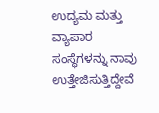ಉದ್ಯಮ ಮತ್ತು ವ್ಯಾಪಾರ ಸಂಸ್ಥೆಗಳನ್ನು ನಾವು ಉತ್ತೇಜಿಸುತ್ತಿದ್ದೇವೆ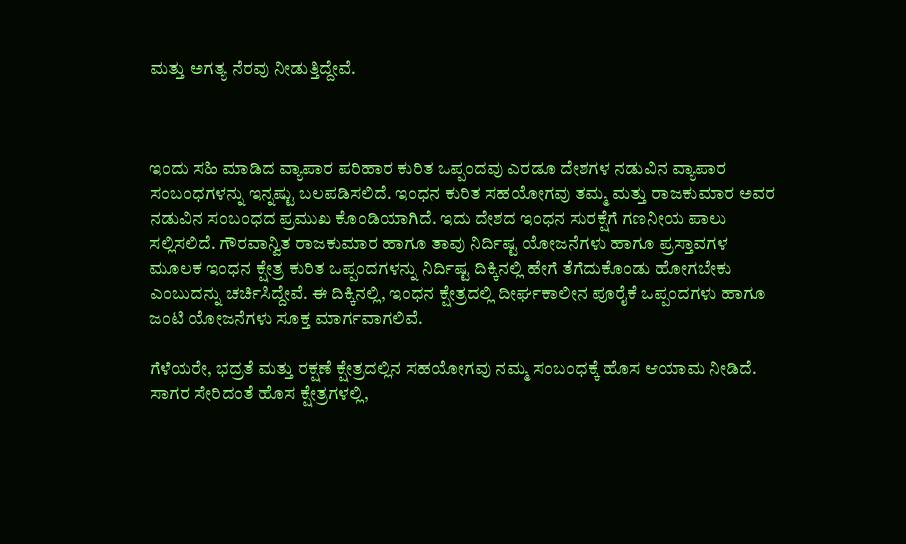ಮತ್ತು ಅಗತ್ಯ ನೆರವು ನೀಡುತ್ತಿದ್ದೇವೆ.



ಇಂದು ಸಹಿ ಮಾಡಿದ ವ್ಯಾಪಾರ ಪರಿಹಾರ ಕುರಿತ ಒಪ್ಪಂದವು ಎರಡೂ ದೇಶಗಳ ನಡುವಿನ ವ್ಯಾಪಾರ ಸಂಬಂಧಗಳನ್ನು ಇನ್ನಷ್ಟು ಬಲಪಡಿಸಲಿದೆ. ಇಂಧನ ಕುರಿತ ಸಹಯೋಗವು ತಮ್ಮ ಮತ್ತು ರಾಜಕುಮಾರ ಅವರ ನಡುವಿನ ಸಂಬಂಧದ ಪ್ರಮುಖ ಕೊಂಡಿಯಾಗಿದೆ. ಇದು ದೇಶದ ಇಂಧನ ಸುರಕ್ಷೆಗೆ ಗಣನೀಯ ಪಾಲು ಸಲ್ಲಿಸಲಿದೆ. ಗೌರವಾನ್ವಿತ ರಾಜಕುಮಾರ ಹಾಗೂ ತಾವು ನಿರ್ದಿಷ್ಟ ಯೋಜನೆಗಳು ಹಾಗೂ ಪ್ರಸ್ತಾವಗಳ ಮೂಲಕ ಇಂಧನ ಕ್ಷೇತ್ರ ಕುರಿತ ಒಪ್ಪಂದಗಳನ್ನು ನಿರ್ದಿಷ್ಟ ದಿಕ್ಕಿನಲ್ಲಿ ಹೇಗೆ ತೆಗೆದುಕೊಂಡು ಹೋಗಬೇಕು ಎಂಬುದನ್ನು ಚರ್ಚಿಸಿದ್ದೇವೆ. ಈ ದಿಕ್ಕಿನಲ್ಲಿ, ಇಂಧನ ಕ್ಷೇತ್ರದಲ್ಲಿ ದೀರ್ಘಕಾಲೀನ ಪೂರೈಕೆ ಒಪ್ಪಂದಗಳು ಹಾಗೂ ಜಂಟಿ ಯೋಜನೆಗಳು ಸೂಕ್ತ ಮಾರ್ಗವಾಗಲಿವೆ.

ಗೆಳೆಯರೇ, ಭದ್ರತೆ ಮತ್ತು ರಕ್ಷಣೆ ಕ್ಷೇತ್ರದಲ್ಲಿನ ಸಹಯೋಗವು ನಮ್ಮ ಸಂಬಂಧಕ್ಕೆ ಹೊಸ ಆಯಾಮ ನೀಡಿದೆ. ಸಾಗರ ಸೇರಿದಂತೆ ಹೊಸ ಕ್ಷೇತ್ರಗಳಲ್ಲಿ,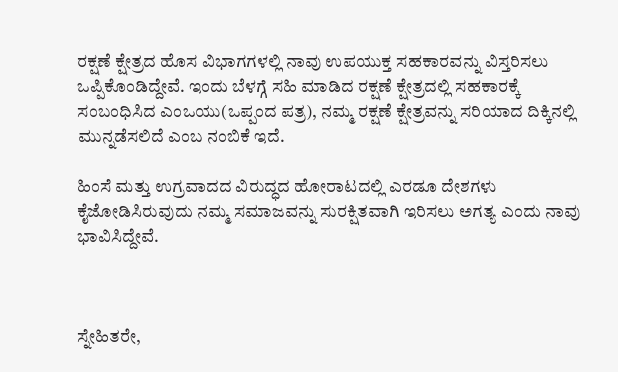ರಕ್ಷಣೆ ಕ್ಷೇತ್ರದ ಹೊಸ ವಿಭಾಗಗಳಲ್ಲಿ ನಾವು ಉಪಯುಕ್ತ ಸಹಕಾರವನ್ನು ವಿಸ್ತರಿಸಲು ಒಪ್ಪಿಕೊಂಡಿದ್ದೇವೆ. ಇಂದು ಬೆಳಗ್ಗೆ ಸಹಿ ಮಾಡಿದ ರಕ್ಷಣೆ ಕ್ಷೇತ್ರದಲ್ಲಿ ಸಹಕಾರಕ್ಕೆ ಸಂಬಂಧಿಸಿದ ಎಂಒಯು(ಒಪ್ಪಂದ ಪತ್ರ), ನಮ್ಮ ರಕ್ಷಣೆ ಕ್ಷೇತ್ರವನ್ನು ಸರಿಯಾದ ದಿಕ್ಕಿನಲ್ಲಿ ಮುನ್ನಡೆಸಲಿದೆ ಎಂಬ ನಂಬಿಕೆ ಇದೆ.

ಹಿಂಸೆ ಮತ್ತು ಉಗ್ರವಾದದ ವಿರುದ್ಧದ ಹೋರಾಟದಲ್ಲಿ ಎರಡೂ ದೇಶಗಳು ಕೈಜೋಡಿಸಿರುವುದು ನಮ್ಮ ಸಮಾಜವನ್ನು ಸುರಕ್ಷಿತವಾಗಿ ಇರಿಸಲು ಅಗತ್ಯ ಎಂದು ನಾವು ಭಾವಿಸಿದ್ದೇವೆ.



ಸ್ನೇಹಿತರೇ,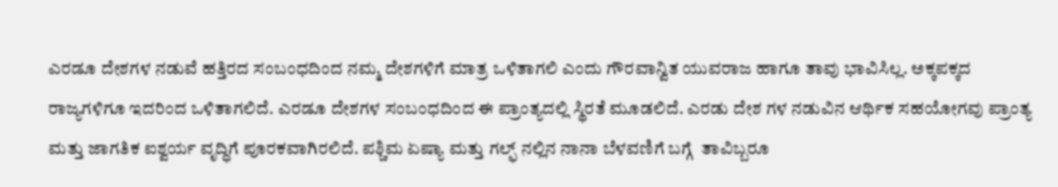ಎರಡೂ ದೇಶಗಳ ನಡುವೆ ಹತ್ತಿರದ ಸಂಬಂಧದಿಂದ ನಮ್ಮ ದೇಶಗಳಿಗೆ ಮಾತ್ರ ಒಳಿತಾಗಲಿ ಎಂದು ಗೌರವಾನ್ವಿತ ಯುವರಾಜ ಹಾಗೂ ತಾವು ಭಾವಿಸಿಲ್ಲ. ಅಕ್ಕಪಕ್ಕದ ರಾಜ್ಯಗಳಿಗೂ ಇದರಿಂದ ಒಳಿತಾಗಲಿದೆ. ಎರಡೂ ದೇಶಗಳ ಸಂಬಂಧದಿಂದ ಈ ಪ್ರಾಂತ್ಯದಲ್ಲಿ ಸ್ಥಿರತೆ ಮೂಡಲಿದೆ. ಎರಡು ದೇಶ ಗಳ ನಡುವಿನ ಆರ್ಥಿಕ ಸಹಯೋಗವು ಪ್ರಾಂತ್ಯ ಮತ್ತು ಜಾಗತಿಕ ಐಶ್ವರ್ಯ ವೃದ್ಧಿಗೆ ಪೂರಕವಾಗಿರಲಿದೆ. ಪಶ್ಚಿಮ ಏಷ್ಯಾ ಮತ್ತು ಗಲ್ಫ್ ನಲ್ಲಿನ ನಾನಾ ಬೆಳವಣಿಗೆ ಬಗ್ಗೆ  ತಾವಿಬ್ಬರೂ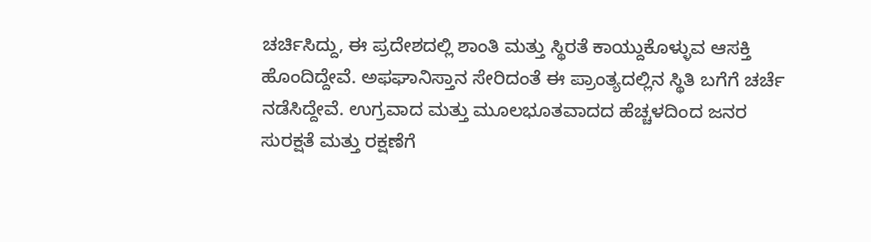ಚರ್ಚಿಸಿದ್ದು, ಈ ಪ್ರದೇಶದಲ್ಲಿ ಶಾಂತಿ ಮತ್ತು ಸ್ಥಿರತೆ ಕಾಯ್ದುಕೊಳ್ಳುವ ಆಸಕ್ತಿ ಹೊಂದಿದ್ದೇವೆ. ಅಫಘಾನಿಸ್ತಾನ ಸೇರಿದಂತೆ ಈ ಪ್ರಾಂತ್ಯದಲ್ಲಿನ ಸ್ಥಿತಿ ಬಗೆಗೆ ಚರ್ಚೆ ನಡೆಸಿದ್ದೇವೆ. ಉಗ್ರವಾದ ಮತ್ತು ಮೂಲಭೂತವಾದದ ಹೆಚ್ಚಳದಿಂದ ಜನರ ಸುರಕ್ಷತೆ ಮತ್ತು ರಕ್ಷಣೆಗೆ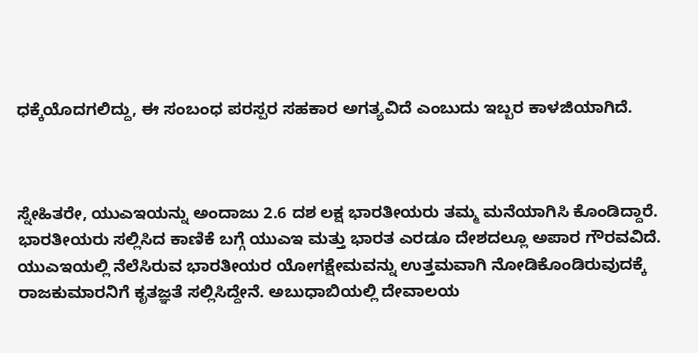ಧಕ್ಕೆಯೊದಗಲಿದ್ದು, ಈ ಸಂಬಂಧ ಪರಸ್ಪರ ಸಹಕಾರ ಅಗತ್ಯವಿದೆ ಎಂಬುದು ಇಬ್ಬರ ಕಾಳಜಿಯಾಗಿದೆ.



ಸ್ನೇಹಿತರೇ, ಯುಎಇಯನ್ನು ಅಂದಾಜು 2.6 ದಶ ಲಕ್ಷ ಭಾರತೀಯರು ತಮ್ಮ ಮನೆಯಾಗಿಸಿ ಕೊಂಡಿದ್ದಾರೆ. ಭಾರತೀಯರು ಸಲ್ಲಿಸಿದ ಕಾಣಿಕೆ ಬಗ್ಗೆ ಯುಎಇ ಮತ್ತು ಭಾರತ ಎರಡೂ ದೇಶದಲ್ಲೂ ಅಪಾರ ಗೌರವವಿದೆ. ಯುಎಇಯಲ್ಲಿ ನೆಲೆಸಿರುವ ಭಾರತೀಯರ ಯೋಗಕ್ಷೇಮವನ್ನು ಉತ್ತಮವಾಗಿ ನೋಡಿಕೊಂಡಿರುವುದಕ್ಕೆ ರಾಜಕುಮಾರನಿಗೆ ಕೃತಜ್ಞತೆ ಸಲ್ಲಿಸಿದ್ದೇನೆ. ಅಬುಧಾಬಿಯಲ್ಲಿ ದೇವಾಲಯ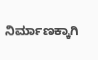ನಿರ್ಮಾಣಕ್ಕಾಗಿ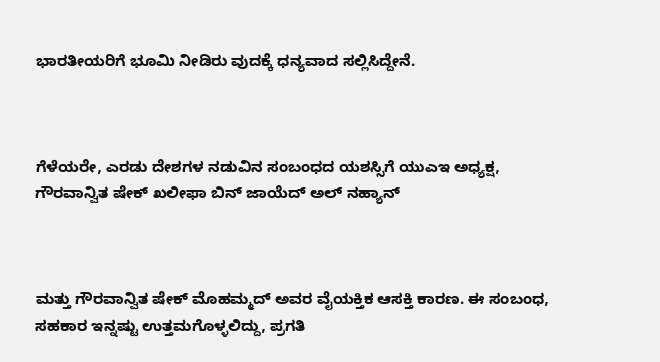ಭಾರತೀಯರಿಗೆ ಭೂಮಿ ನೀಡಿರು ವುದಕ್ಕೆ ಧನ್ಯವಾದ ಸಲ್ಲಿಸಿದ್ದೇನೆ.



ಗೆಳೆಯರೇ, ಎರಡು ದೇಶಗಳ ನಡುವಿನ ಸಂಬಂಧದ ಯಶಸ್ಸಿಗೆ ಯುಎಇ ಅಧ್ಯಕ್ಷ, ಗೌರವಾನ್ವಿತ ಷೇಕ್ ಖಲೀಫಾ ಬಿನ್ ಜಾಯೆದ್ ಅಲ್ ನಹ್ಯಾನ್



ಮತ್ತು ಗೌರವಾನ್ವಿತ ಷೇಕ್ ಮೊಹಮ್ಮದ್ ಅವರ ವೈಯಕ್ತಿಕ ಆಸಕ್ತಿ ಕಾರಣ. ಈ ಸಂಬಂಧ, ಸಹಕಾರ ಇನ್ನಷ್ಟು ಉತ್ತಮಗೊಳ್ಳಲಿದ್ದು, ಪ್ರಗತಿ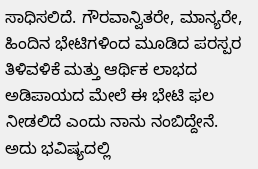ಸಾಧಿಸಲಿದೆ. ಗೌರವಾನ್ವಿತರೇ, ಮಾನ್ಯರೇ, ಹಿಂದಿನ ಭೇಟಿಗಳಿಂದ ಮೂಡಿದ ಪರಸ್ಪರ ತಿಳಿವಳಿಕೆ ಮತ್ತು ಆರ್ಥಿಕ ಲಾಭದ ಅಡಿಪಾಯದ ಮೇಲೆ ಈ ಭೇಟಿ ಫಲ ನೀಡಲಿದೆ ಎಂದು ನಾನು ನಂಬಿದ್ದೇನೆ. ಅದು ಭವಿಷ್ಯದಲ್ಲಿ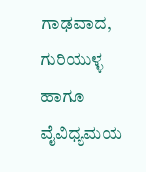ಗಾಢವಾದ, ಗುರಿಯುಳ್ಳ ಹಾಗೂ ವೈವಿಧ್ಯಮಯ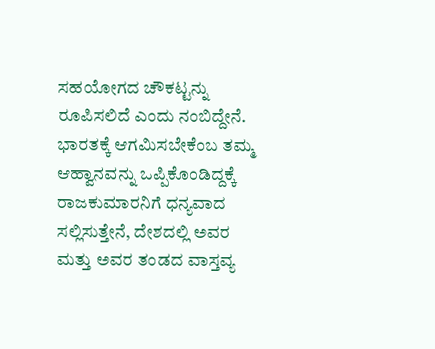ಸಹಯೋಗದ ಚೌಕಟ್ಟನ್ನು ರೂಪಿಸಲಿದೆ ಎಂದು ನಂಬಿದ್ದೇನೆ. ಭಾರತಕ್ಕೆ ಆಗಮಿಸಬೇಕೆಂಬ ತಮ್ಮ ಆಹ್ವಾನವನ್ನು ಒಪ್ಪಿಕೊಂಡಿದ್ದಕ್ಕೆ ರಾಜಕುಮಾರನಿಗೆ ಧನ್ಯವಾದ ಸಲ್ಲಿಸುತ್ತೇನೆ, ದೇಶದಲ್ಲಿ ಅವರ ಮತ್ತು ಅವರ ತಂಡದ ವಾಸ್ತವ್ಯ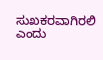ಸುಖಕರವಾಗಿರಲಿ ಎಂದು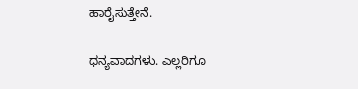ಹಾರೈಸುತ್ತೇನೆ.

ಧನ್ಯವಾದಗಳು. ಎಲ್ಲರಿಗೂ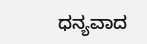ಧನ್ಯವಾದ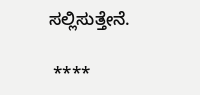ಸಲ್ಲಿಸುತ್ತೇನೆ.

 ****